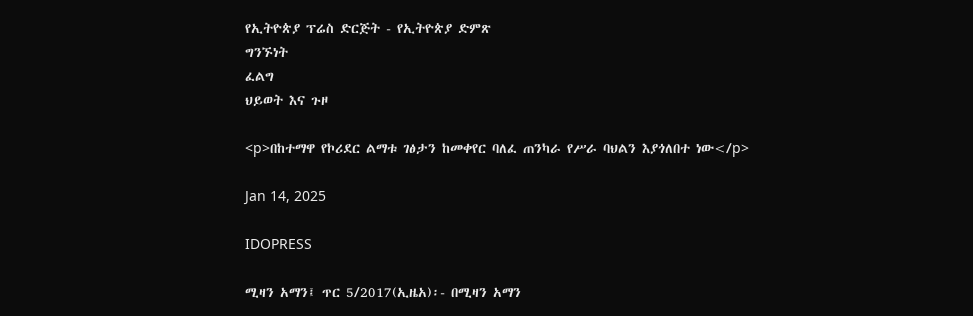የኢትዮጵያ ፕሬስ ድርጅት - የኢትዮጵያ ድምጽ
ግንኙነት
ፈልግ
ህይወት እና ጉዞ

<p>በከተማዋ የኮሪደር ልማቱ ገፅታን ከመቀየር ባለፈ ጠንካራ የሥራ ባህልን እያጎለበተ ነው</p>

Jan 14, 2025

IDOPRESS

ሚዛን አማን፤ ጥር 5/2017(ኢዜአ)፡- በሚዛን አማን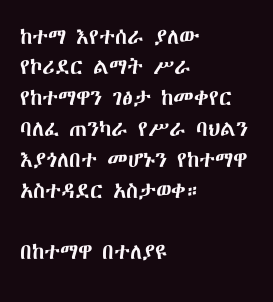ከተማ እየተሰራ ያለው የኮሪደር ልማት ሥራ የከተማዋን ገፅታ ከመቀየር ባለፈ ጠንካራ የሥራ ባህልን እያጎለበተ መሆኑን የከተማዋ አስተዳደር አስታወቀ።

በከተማዋ በተለያዩ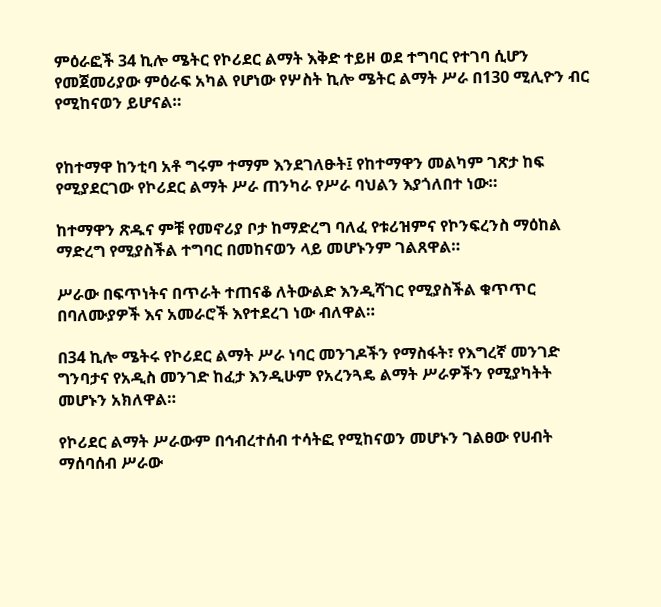ምዕራፎች 34 ኪሎ ሜትር የኮሪደር ልማት እቅድ ተይዞ ወደ ተግባር የተገባ ሲሆን የመጀመሪያው ምዕራፍ አካል የሆነው የሦስት ኪሎ ሜትር ልማት ሥራ በ130 ሚሊዮን ብር የሚከናወን ይሆናል።


የከተማዋ ከንቲባ አቶ ግሩም ተማም እንደገለፁት፤ የከተማዋን መልካም ገጽታ ከፍ የሚያደርገው የኮሪደር ልማት ሥራ ጠንካራ የሥራ ባህልን እያጎለበተ ነው።

ከተማዋን ጽዱና ምቹ የመኖሪያ ቦታ ከማድረግ ባለፈ የቱሪዝምና የኮንፍረንስ ማዕከል ማድረግ የሚያስችል ተግባር በመከናወን ላይ መሆኑንም ገልጸዋል።

ሥራው በፍጥነትና በጥራት ተጠናቆ ለትውልድ እንዲሻገር የሚያስችል ቁጥጥር በባለሙያዎች እና አመራሮች እየተደረገ ነው ብለዋል።

በ34 ኪሎ ሜትሩ የኮሪደር ልማት ሥራ ነባር መንገዶችን የማስፋት፣ የእግረኛ መንገድ ግንባታና የአዲስ መንገድ ከፈታ እንዲሁም የአረንጓዴ ልማት ሥራዎችን የሚያካትት መሆኑን አክለዋል።

የኮሪደር ልማት ሥራውም በኅብረተሰብ ተሳትፎ የሚከናወን መሆኑን ገልፀው የሀብት ማሰባሰብ ሥራው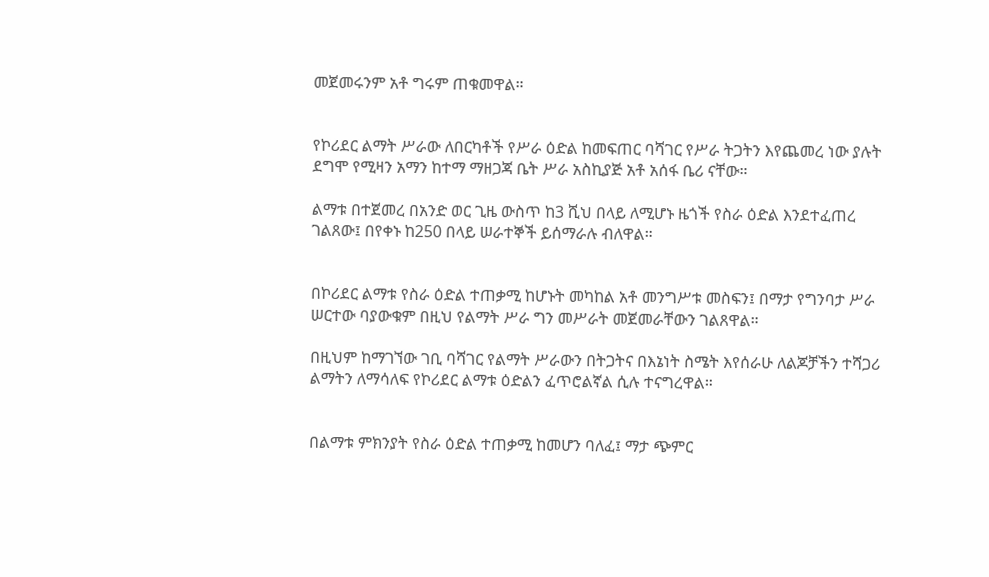መጀመሩንም አቶ ግሩም ጠቁመዋል።


የኮሪደር ልማት ሥራው ለበርካቶች የሥራ ዕድል ከመፍጠር ባሻገር የሥራ ትጋትን እየጨመረ ነው ያሉት ደግሞ የሚዛን አማን ከተማ ማዘጋጃ ቤት ሥራ አስኪያጅ አቶ አሰፋ ቤሪ ናቸው።

ልማቱ በተጀመረ በአንድ ወር ጊዜ ውስጥ ከ3 ሺህ በላይ ለሚሆኑ ዜጎች የስራ ዕድል እንደተፈጠረ ገልጸው፤ በየቀኑ ከ250 በላይ ሠራተኞች ይሰማራሉ ብለዋል።


በኮሪደር ልማቱ የስራ ዕድል ተጠቃሚ ከሆኑት መካከል አቶ መንግሥቱ መስፍን፤ በማታ የግንባታ ሥራ ሠርተው ባያውቁም በዚህ የልማት ሥራ ግን መሥራት መጀመራቸውን ገልጸዋል።

በዚህም ከማገኘው ገቢ ባሻገር የልማት ሥራውን በትጋትና በእኔነት ስሜት እየሰራሁ ለልጆቻችን ተሻጋሪ ልማትን ለማሳለፍ የኮሪደር ልማቱ ዕድልን ፈጥሮልኛል ሲሉ ተናግረዋል።


በልማቱ ምክንያት የስራ ዕድል ተጠቃሚ ከመሆን ባለፈ፤ ማታ ጭምር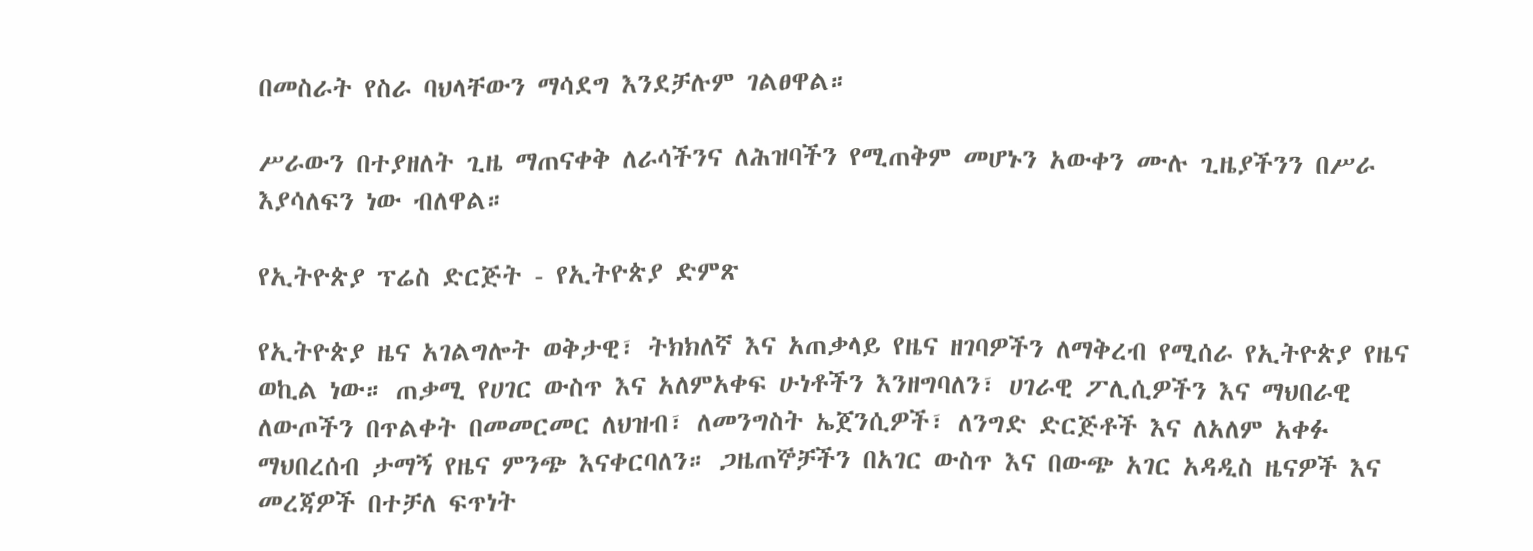በመስራት የስራ ባህላቸውን ማሳደግ እንደቻሉም ገልፀዋል።

ሥራውን በተያዘለት ጊዜ ማጠናቀቅ ለራሳችንና ለሕዝባችን የሚጠቅም መሆኑን አውቀን ሙሉ ጊዜያችንን በሥራ እያሳለፍን ነው ብለዋል።

የኢትዮጵያ ፕሬስ ድርጅት - የኢትዮጵያ ድምጽ

የኢትዮጵያ ዜና አገልግሎት ወቅታዊ፣ ትክክለኛ እና አጠቃላይ የዜና ዘገባዎችን ለማቅረብ የሚሰራ የኢትዮጵያ የዜና ወኪል ነው። ጠቃሚ የሀገር ውስጥ እና አለምአቀፍ ሁነቶችን እንዘግባለን፣ ሀገራዊ ፖሊሲዎችን እና ማህበራዊ ለውጦችን በጥልቀት በመመርመር ለህዝብ፣ ለመንግስት ኤጀንሲዎች፣ ለንግድ ድርጅቶች እና ለአለም አቀፉ ማህበረሰብ ታማኝ የዜና ምንጭ እናቀርባለን። ጋዜጠኞቻችን በአገር ውስጥ እና በውጭ አገር አዳዲስ ዜናዎች እና መረጃዎች በተቻለ ፍጥነት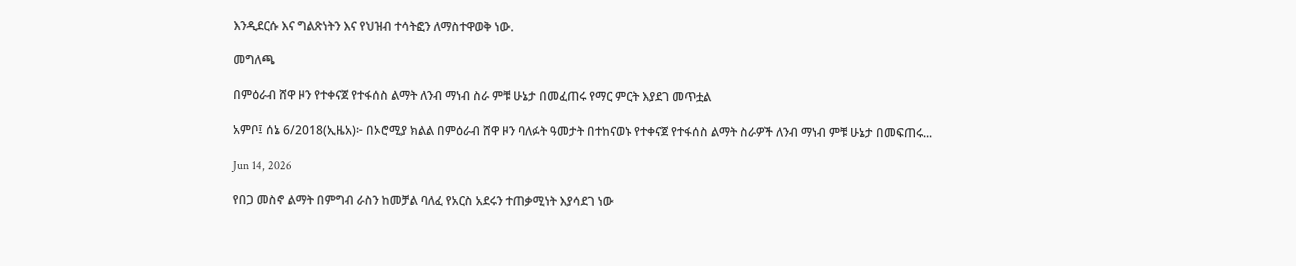እንዲደርሱ እና ግልጽነትን እና የህዝብ ተሳትፎን ለማስተዋወቅ ነው.

መግለጫ

በምዕራብ ሸዋ ዞን የተቀናጀ የተፋሰስ ልማት ለንብ ማነብ ስራ ምቹ ሁኔታ በመፈጠሩ የማር ምርት እያደገ መጥቷል

አምቦ፤ ሰኔ 6/2018(ኢዜአ)፦ በኦሮሚያ ክልል በምዕራብ ሸዋ ዞን ባለፉት ዓመታት በተከናወኑ የተቀናጀ የተፋሰስ ልማት ስራዎች ለንብ ማነብ ምቹ ሁኔታ በመፍጠሩ...

Jun 14, 2026

የበጋ መስኖ ልማት በምግብ ራስን ከመቻል ባለፈ የአርስ አደሩን ተጠቃሚነት እያሳደገ ነው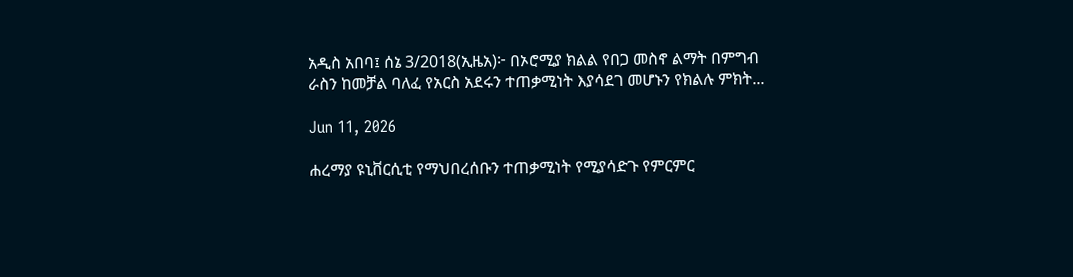አዲስ አበባ፤ ሰኔ 3/2018(ኢዜአ)፦ በኦሮሚያ ክልል የበጋ መስኖ ልማት በምግብ ራስን ከመቻል ባለፈ የአርስ አደሩን ተጠቃሚነት እያሳደገ መሆኑን የክልሉ ምክት...

Jun 11, 2026

ሐረማያ ዩኒቨርሲቲ የማህበረሰቡን ተጠቃሚነት የሚያሳድጉ የምርምር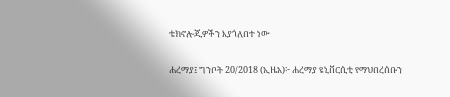ቴክኖሎጂዎችን እያጎለበተ ነው

ሐረማያ፤ ግንቦት 20/2018 (ኢዜአ)፦ ሐረማያ ዩኒቨርሲቲ የማህበረሰቡን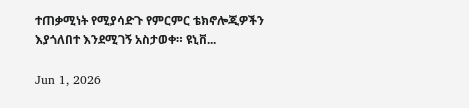ተጠቃሚነት የሚያሳድጉ የምርምር ቴክኖሎጂዎችን እያጎለበተ እንደሚገኝ አስታወቀ። ዩኒቨ...

Jun 1, 2026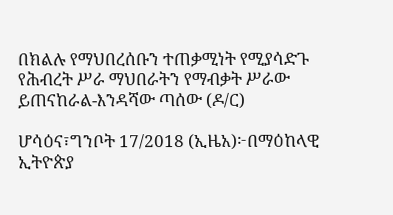በክልሉ የማህበረሰቡን ተጠቃሚነት የሚያሳድጉ የሕብረት ሥራ ማህበራትን የማብቃት ሥራው ይጠናከራል-እንዳሻው ጣሰው (ዶ/ር)

ሆሳዕና፣ግንቦት 17/2018 (ኢዜአ)፦በማዕከላዊ ኢትዮጵያ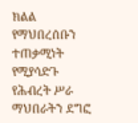ክልል የማህበረሰቡን ተጠቃሚነት የሚያሳድጉ የሕብረት ሥራ ማህበራትን ደግፎ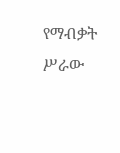የማብቃት ሥራው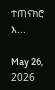ተጠናክሮ እ...

May 26, 2026